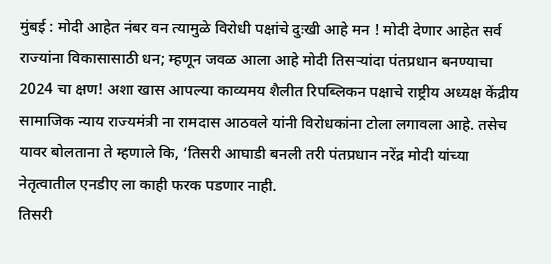मुंबई : मोदी आहेत नंबर वन त्यामुळे विरोधी पक्षांचे दुःखी आहे मन ! मोदी देणार आहेत सर्व राज्यांना विकासासाठी धन; म्हणून जवळ आला आहे मोदी तिसऱ्यांदा पंतप्रधान बनण्याचा 2024 चा क्षण! अशा खास आपल्या काव्यमय शैलीत रिपब्लिकन पक्षाचे राष्ट्रीय अध्यक्ष केंद्रीय सामाजिक न्याय राज्यमंत्री ना रामदास आठवले यांनी विरोधकांना टोला लगावला आहे. तसेच यावर बोलताना ते म्हणाले कि, ‘तिसरी आघाडी बनली तरी पंतप्रधान नरेंद्र मोदी यांच्या नेतृत्वातील एनडीए ला काही फरक पडणार नाही.
तिसरी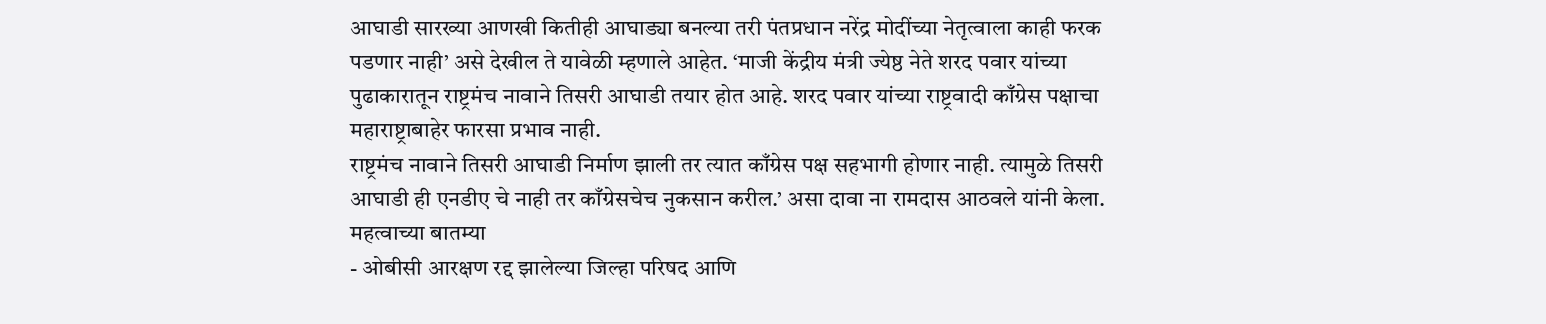आघाडी सारख्या आणखी कितीही आघाड्या बनल्या तरी पंतप्रधान नरेंद्र मोदींच्या नेतृत्वाला काही फरक पडणार नाही’ असे देखील ते यावेळी म्हणाले आहेत. ‘माजी केंद्रीय मंत्री ज्येष्ठ नेते शरद पवार यांच्या पुढाकारातून राष्ट्रमंच नावाने तिसरी आघाडी तयार होत आहे. शरद पवार यांच्या राष्ट्रवादी काँग्रेस पक्षाचा महाराष्ट्राबाहेर फारसा प्रभाव नाही.
राष्ट्रमंच नावाने तिसरी आघाडी निर्माण झाली तर त्यात काँग्रेस पक्ष सहभागी होणार नाही. त्यामुळे तिसरी आघाडी ही एनडीए चे नाही तर काँग्रेसचेच नुकसान करील.’ असा दावा ना रामदास आठवले यांनी केला.
महत्वाच्या बातम्या
- ओबीसी आरक्षण रद्द झालेल्या जिल्हा परिषद आणि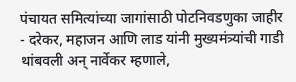पंचायत समित्यांच्या जागांसाठी पोटनिवडणुका जाहीर
- दरेकर, महाजन आणि लाड यांनी मुख्यमंत्र्यांची गाडी थांबवली अन् नार्वेकर म्हणाले,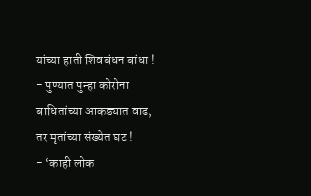यांच्या हाती शिवबंधन बांधा !
- पुण्यात पुन्हा कोरोना बाधितांच्या आकड्यात वाढ, तर मृतांच्या संख्येत घट !
- ‘काही लोक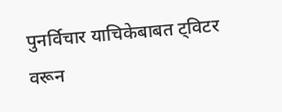पुनर्विचार याचिकेबाबत ट्विटर वरून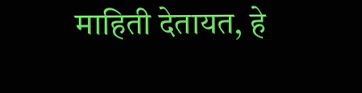माहिती देतायत, हे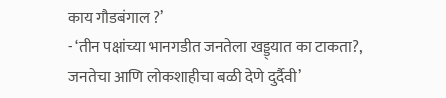काय गौडबंगाल ?’
- ‘तीन पक्षांच्या भानगडीत जनतेला खड्ड्यात का टाकता?, जनतेचा आणि लोकशाहीचा बळी देणे दुर्दैवी’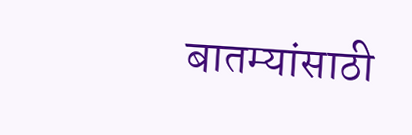बातम्यांसाठी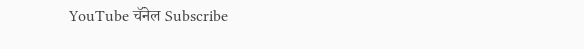YouTube चॅनेल Subscribe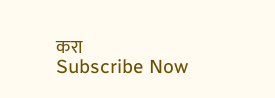करा
Subscribe Now